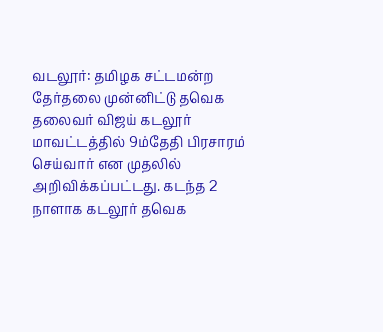வடலூர்: தமிழக சட்டமன்ற தேர்தலை முன்னிட்டு தவெக தலைவர் விஜய் கடலூர் மாவட்டத்தில் 9ம்தேதி பிரசாரம் செய்வார் என முதலில் அறிவிக்கப்பட்டது. கடந்த 2 நாளாக கடலூர் தவெக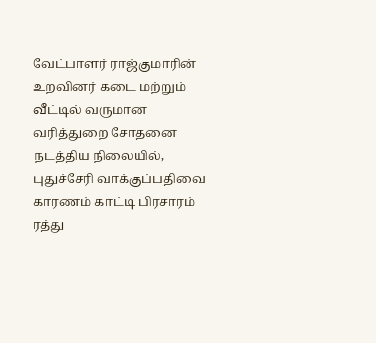வேட்பாளர் ராஜ்குமாரின் உறவினர் கடை மற்றும் வீட்டில் வருமான வரித்துறை சோதனை நடத்திய நிலையில், புதுச்சேரி வாக்குப்பதிவை காரணம் காட்டி பிரசாரம் ரத்து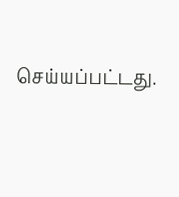செய்யப்பட்டது.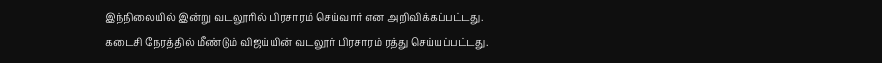இந்நிலையில் இன்று வடலூரில் பிரசாரம் செய்வார் என அறிவிக்கப்பட்டது. கடைசி நேரத்தில் மீண்டும் விஜய்யின் வடலூர் பிரசாரம் ரத்து செய்யப்பட்டது.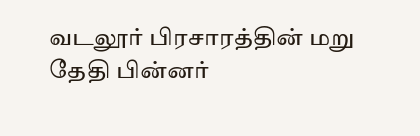வடலூர் பிரசாரத்தின் மறு தேதி பின்னர்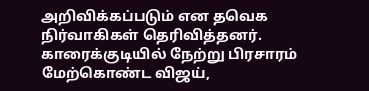அறிவிக்கப்படும் என தவெக நிர்வாகிகள் தெரிவித்தனர். காரைக்குடியில் நேற்று பிரசாரம் மேற்கொண்ட விஜய்,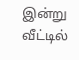இன்று வீட்டில்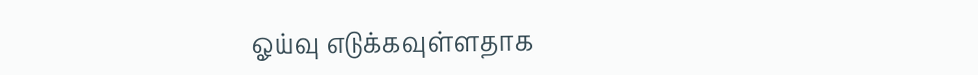ஓய்வு எடுக்கவுள்ளதாக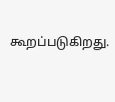கூறப்படுகிறது.